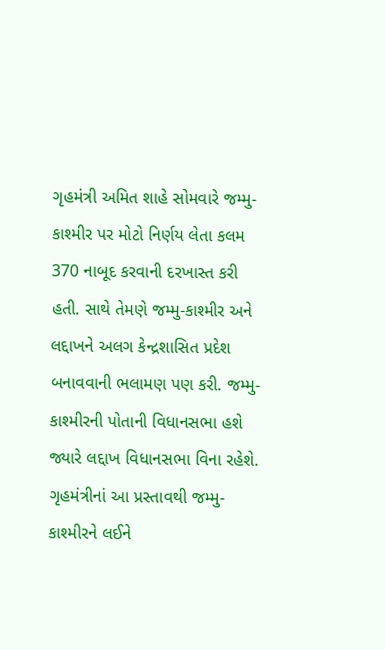ગૃહમંત્રી અમિત શાહે સોમવારે જમ્મુ-કાશ્મીર પર મોટો નિર્ણય લેતા કલમ 370 નાબૂદ કરવાની દરખાસ્ત કરી હતી. સાથે તેમણે જમ્મુ-કાશ્મીર અને લદ્દાખને અલગ કેન્દ્રશાસિત પ્રદેશ બનાવવાની ભલામણ પણ કરી. જમ્મુ-કાશ્મીરની પોતાની વિધાનસભા હશે જ્યારે લદ્દાખ વિધાનસભા વિના રહેશે. ગૃહમંત્રીનાં આ પ્રસ્તાવથી જમ્મુ-કાશ્મીરને લઈને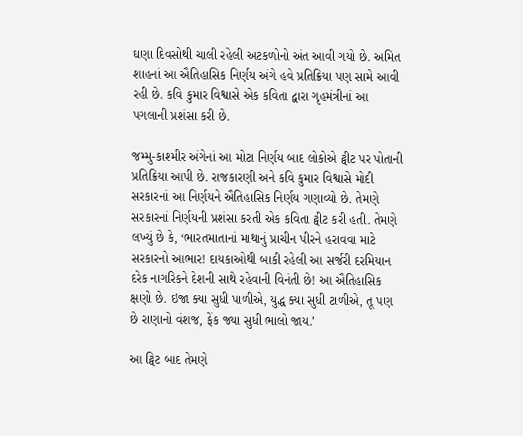ઘણા દિવસોથી ચાલી રહેલી અટકળોનો અંત આવી ગયો છે. અમિત શાહનાં આ ઐતિહાસિક નિર્ણય અંગે હવે પ્રતિક્રિયા પણ સામે આવી રહી છે. કવિ કુમાર વિશ્વાસે એક કવિતા દ્વારા ગૃહમંત્રીનાં આ પગલાની પ્રશંસા કરી છે.

જમ્મુ-કાશ્મીર અંગેનાં આ મોટા નિર્ણય બાદ લોકોએ ટ્વીટ પર પોતાની પ્રતિક્રિયા આપી છે. રાજકારણી અને કવિ કુમાર વિશ્વાસે મોદી સરકારનાં આ નિર્ણયને ઐતિહાસિક નિર્ણય ગણાવ્યો છે. તેમણે સરકારનાં નિર્ણયની પ્રશંસા કરતી એક કવિતા ટ્વીટ કરી હતી. તેમણે લખ્યું છે કે, ‘ભારતમાતાનાં માથાનું પ્રાચીન પીરને હરાવવા માટે સરકારનો આભાર! દાયકાઓથી બાકી રહેલી આ સર્જરી દરમિયાન દરેક નાગરિકને દેશની સાથે રહેવાની વિનંતી છે! આ ઐતિહાસિક ક્ષણો છે. ઇજા ક્યા સુધી પાળીએ, યુદ્ધ ક્યા સુધી ટાળીએ, તૂ પણ છે રાણાનો વંશજ, ફેંક જ્યા સુધી ભાલો જાય.’

આ ટ્વિટ બાદ તેમણે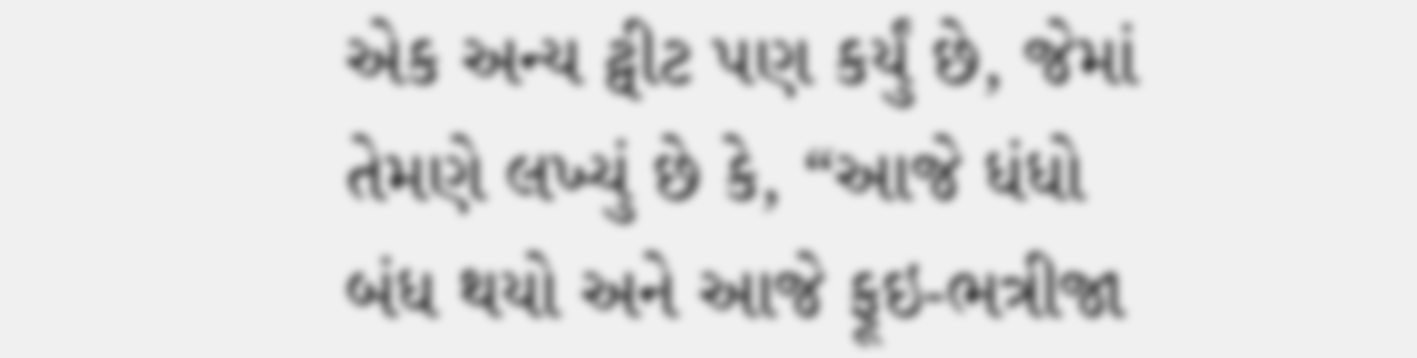એક અન્ય ટ્વીટ પણ કર્યું છે, જેમાં તેમણે લખ્યું છે કે, “આજે ધંધો બંધ થયો અને આજે ફૂઇ-ભત્રીજા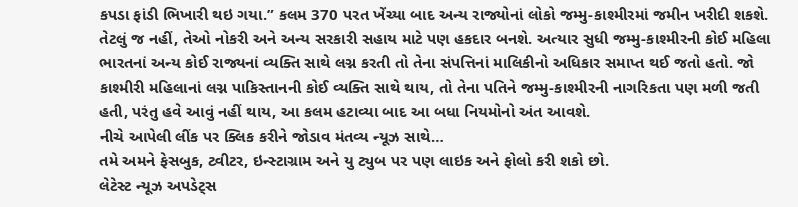કપડા ફાંડી ભિખારી થઇ ગયા.” કલમ 370 પરત ખેંચ્યા બાદ અન્ય રાજ્યોનાં લોકો જમ્મુ-કાશ્મીરમાં જમીન ખરીદી શકશે. તેટલું જ નહીં, તેઓ નોકરી અને અન્ય સરકારી સહાય માટે પણ હકદાર બનશે. અત્યાર સુધી જમ્મુ-કાશ્મીરની કોઈ મહિલા ભારતનાં અન્ય કોઈ રાજ્યનાં વ્યક્તિ સાથે લગ્ન કરતી તો તેના સંપત્તિનાં માલિકીનો અધિકાર સમાપ્ત થઈ જતો હતો. જો કાશ્મીરી મહિલાનાં લગ્ન પાકિસ્તાનની કોઈ વ્યક્તિ સાથે થાય, તો તેના પતિને જમ્મુ-કાશ્મીરની નાગરિકતા પણ મળી જતી હતી, પરંતુ હવે આવું નહીં થાય, આ કલમ હટાવ્યા બાદ આ બધા નિયમોનો અંત આવશે.
નીચે આપેલી લીંક પર ક્લિક કરીને જોડાવ મંતવ્ય ન્યૂઝ સાથે…
તમે અમને ફેસબુક, ટ્વીટર, ઇન્સ્ટાગ્રામ અને યુ ટ્યુબ પર પણ લાઇક અને ફોલો કરી શકો છો.
લેટેસ્ટ ન્યૂઝ અપડેટ્સ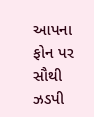આપના ફોન પર સૌથી ઝડપી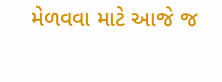મેળવવા માટે આજે જ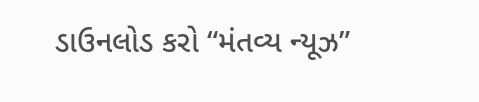ડાઉનલોડ કરો “મંતવ્ય ન્યૂઝ”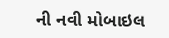ની નવી મોબાઇલ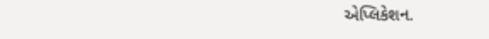એપ્લિકેશન.